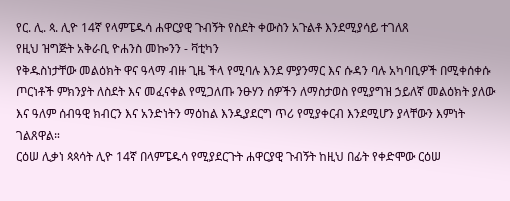የር. ሊ. ጳ. ሊዮ 14ኛ የላምፔዱሳ ሐዋርያዊ ጉብኝት የስደት ቀውስን አጉልቶ እንደሚያሳይ ተገለጸ
የዚህ ዝግጅት አቅራቢ ዮሐንስ መኰንን - ቫቲካን
የቅዱስነታቸው መልዕክት ዋና ዓላማ ብዙ ጊዜ ችላ የሚባሉ እንደ ምያንማር እና ሱዳን ባሉ አካባቢዎች በሚቀሰቀሱ ጦርነቶች ምክንያት ለስደት እና መፈናቀል የሚጋለጡ ንፁሃን ሰዎችን ለማስታወስ የሚያግዝ ኃይለኛ መልዕክት ያለው እና ዓለም ሰብዓዊ ክብርን እና አንድነትን ማዕከል እንዲያደርግ ጥሪ የሚያቀርብ እንደሚሆን ያላቸውን እምነት ገልጸዋል።
ርዕሠ ሊቃነ ጳጳሳት ሊዮ 14ኛ በላምፔዱሳ የሚያደርጉት ሐዋርያዊ ጉብኝት ከዚህ በፊት የቀድሞው ርዕሠ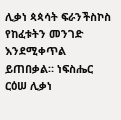ሊቃነ ጳጳሳት ፍራንችስኮስ የከፈቱትን መንገድ እንደሚቀጥል ይጠበቃል። ነፍስሔር ርዕሠ ሊቃነ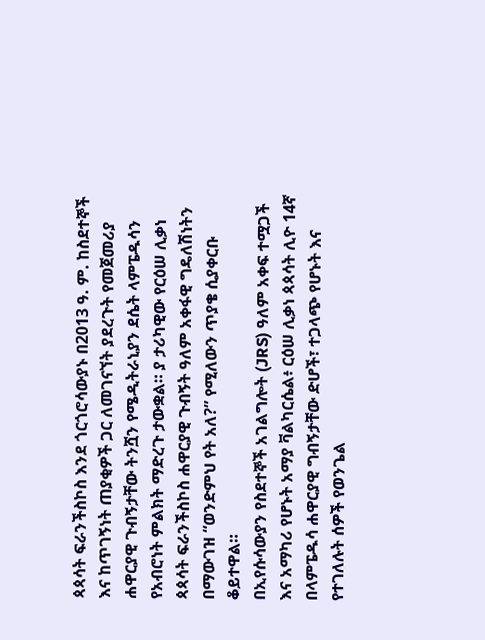ጳጳሳት ፍራንችስኮስ እንደ ጎርጎሮሳውያኑ በ2013 ዓ. ም. ከስደተኞች እና ከጥገኝነት ጠያቂዎች ጋር ለመገናኘት ያደረጉት የመጀመሪያ ሐዋርያዊ ጉብኝታቸው ትንሿን የሜዲትራኒያን ደሴት ላምፔዱሳን የአብሮነት ምልክት ማድረጉ ታውቋል። ያ ታሪካዊው የርዕሠ ሊቃነ ጳጳሳት ፍራንችስኮስ ሐዋርያዊ ጉብኝት ዓለም አቀፋዊ ግዴለሽነትን በማውገዝ “ወንድምህ የት አለ?” የሚለውን ጥያቄ ሲያቀርቡ ቆይተዋል።
በኢየሱሳውያን የስደተኞች አገልግሎት (JRS) ዓለም አቀፍ ተሟጋች እና አማካሪ የሆኑት አማያ ቫልካርሴል፥ ርዕሠ ሊቃነ ጳጳሳት ሊዮ 14ኛ በላምፔዱሳ ሐዋርያዊ ግብኝታቸው ድሆች፣ ተጋላጭ የሆኑት እና የተገለሉት ሰዎች የወንጌል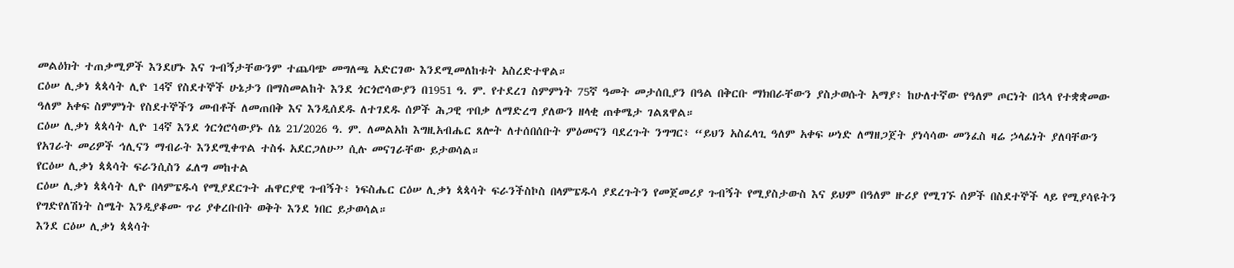መልዕክት ተጠቃሚዎች እንደሆኑ እና ጉብኝታቸውንም ተጨባጭ መግለጫ አድርገው እንደሚመለከቱት አስረድተዋል።
ርዕሠ ሊቃነ ጳጳሳት ሊዮ 14ኛ የስደተኞች ሁኔታን በማስመልከት እንደ ጎርጎሮሳውያን በ1951 ዓ. ም. የተደረገ ስምምነት 75ኛ ዓመት መታሰቢያን በዓል በቅርቡ ማክበራቸውን ያስታወሱት አማያ፥ ከሁለተኛው የዓለም ጦርነት በኋላ የተቋቋመው ዓለም አቀፍ ስምምነት የስደተኞችን መብቶች ለመጠበቅ እና እንዲሰደዱ ለተገደዱ ሰዎች ሕጋዊ ጥበቃ ለማድረግ ያለውን ዘላቂ ጠቀሜታ ገልጸዋል።
ርዕሠ ሊቃነ ጳጳሳት ሊዮ 14ኛ እንደ ጎርጎሮሳውያኑ ሰኔ 21/2026 ዓ. ም. ለመልአከ እግዚአብሔር ጸሎት ለተሰበሰቡት ምዕመናን ባደረጉት ንግግር፥ “ይህን አስፈላጊ ዓለም አቀፍ ሠነድ ለማዘጋጀት ያነሳሳው መንፈስ ዛሬ ኃላፊነት ያለባቸውን የአገራት መሪዎች ኅሊናን ማብራት እንደሚቀጥል ተስፋ አደርጋለሁ” ሲሉ መናገራቸው ይታወሳል።
የርዕሠ ሊቃነ ጳጳሳት ፍራንሲስን ፈለግ መከተል
ርዕሠ ሊቃነ ጳጳሳት ሊዮ በላምፔዱሳ የሚያደርጉት ሐዋርያዊ ጉብኝት፥ ነፍስሔር ርዕሠ ሊቃነ ጳጳሳት ፍራንችስኮስ በላምፔዱሳ ያደረጉትን የመጀመሪያ ጉብኝት የሚያስታውስ እና ይህም በዓለም ዙሪያ የሚገኙ ሰዎች በስደተኞች ላይ የሚያሳዩትን የግድየለሽነት ስሜት እንዲያቆሙ ጥሪ ያቀረቡበት ወቅት እንደ ነበር ይታወሳል።
እንደ ርዕሠ ሊቃነ ጳጳሳት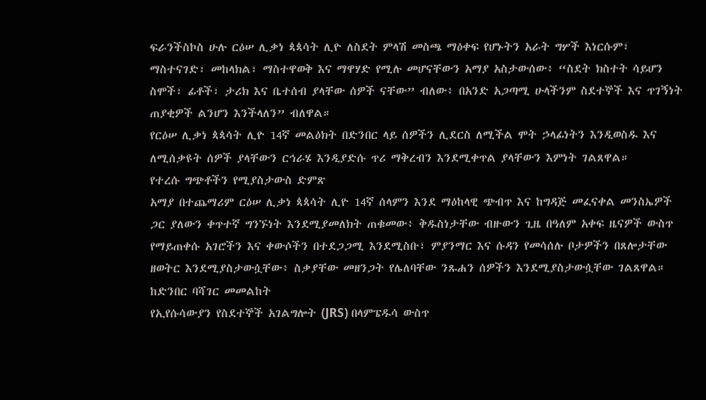ፍራንችስኮስ ሁሉ ርዕሠ ሊቃነ ጳጳሳት ሊዮ ለስደት ምላሽ መስጫ ማዕቀፍ የሆኑትን አራት ግሦች እነርሱም፣ ማስተናገድ፣ መከላክል፣ ማስተዋወቅ እና ማዋሃድ የሚሉ መሆናቸውን አማያ አስታውሰው፥ “ስደት ክስተት ሳይሆን ስሞች፣ ፊቶች፣ ታሪክ እና ቤተሰብ ያላቸው ሰዎች ናቸው” ብለው፥ በአንድ አጋጣሚ ሁላችንም ስደተኞች እና ጥገኝነት ጠያቂዎች ልንሆን እንችላለን” ብለዋል።
የርዕሠ ሊቃነ ጳጳሳት ሊዮ 14ኛ መልዕክት በድንበር ላይ ሰዎችን ሊደርስ ለሚችል ሞት ኃላፊነትን እንዲወስዱ እና ለሚሰቃዩት ሰዎች ያላቸውን ርኅራሄ እንዲያድሱ ጥሪ ማቅረብን እንደሚቀጥል ያላቸውን እምነት ገልጸዋል።
የተረሱ ግጭቶችን የሚያስታውስ ድምጽ
አማያ በተጨማሪም ርዕሠ ሊቃነ ጳጳሳት ሊዮ 14ኛ ሰላምን እንደ ማዕከላዊ ጭብጥ እና ከግዳጅ መፈናቀል መንስኤዎች ጋር ያለውን ቀጥተኛ ግንኙነት እንደሚያመለክት ጠቁመው፥ ቅዱስነታቸው ብዙውን ጊዜ በዓለም አቀፍ ዜናዎች ውስጥ የማይጠቀሱ አገሮችን እና ቀውሶችን በተደጋጋሚ እንደሚስቡ፣ ምያንማር እና ሱዳን የመሳሰሉ ቦታዎችን በጸሎታቸው ዘወትር እንደሚያስታውሷቸው፥ ስቃያቸው መዘንጋት የሌለባቸው ንጹሐን ሰዎችን እንደሚያስታውሷቸው ገልጸዋል።
ከድንበር ባሻገር መመልከት
የኢየሱሳውያን የስደተኞች አገልግሎት (JRS) በላምፔዱሳ ውስጥ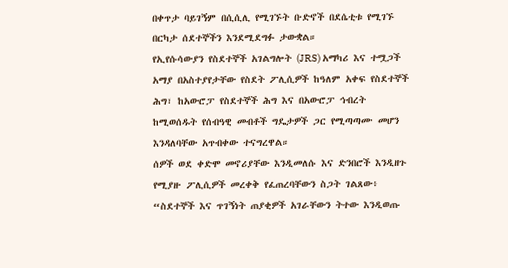በቀጥታ ባይገኝም በሲሲሊ የሚገኙት ቡድኖች በደሴቲቱ የሚገኙ በርካታ ሰደተኞችን እንደሚደግፉ ታውቋል።
የኢየሱሳውያን የስደተኞች አገልግሎት (JRS) አማካሪ እና ተሟጋች አማያ በአስተያየታቸው የስደት ፖሊሲዎች ከዓለም አቀፍ የስደተኞች ሕግ፣ ከአውሮፓ የስደተኞች ሕግ እና በአውሮፓ ኅብረት ከሚወሰዱት የሰብዓዊ መብቶች ግዴታዎች ጋር የሚጣጣሙ መሆን እንዳለባቸው አጥብቀው ተናግረዋል።
ሰዎች ወደ ቀድሞ መኖሪያቸው እንዲመለሱ እና ድንበሮች እንዲዘጉ የሚያዙ ፖሊሲዎች መረቀቅ የፈጠረባቸውን ስጋት ገልጸው፥ “ስደተኞች እና ጥገኝነት ጠያቂዎች አገራቸውን ትተው እንዲወጡ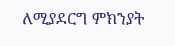ለሚያደርግ ምክንያት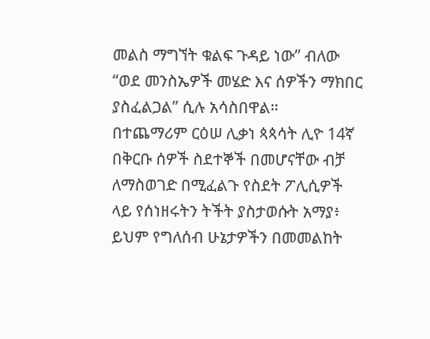መልስ ማግኘት ቁልፍ ጉዳይ ነው” ብለው “ወደ መንስኤዎች መሄድ እና ሰዎችን ማክበር ያስፈልጋል” ሲሉ አሳስበዋል።
በተጨማሪም ርዕሠ ሊቃነ ጳጳሳት ሊዮ 14ኛ በቅርቡ ሰዎች ስደተኞች በመሆናቸው ብቻ ለማስወገድ በሚፈልጉ የስደት ፖሊሲዎች ላይ የሰነዘሩትን ትችት ያስታወሱት አማያ፥ ይህም የግለሰብ ሁኔታዎችን በመመልከት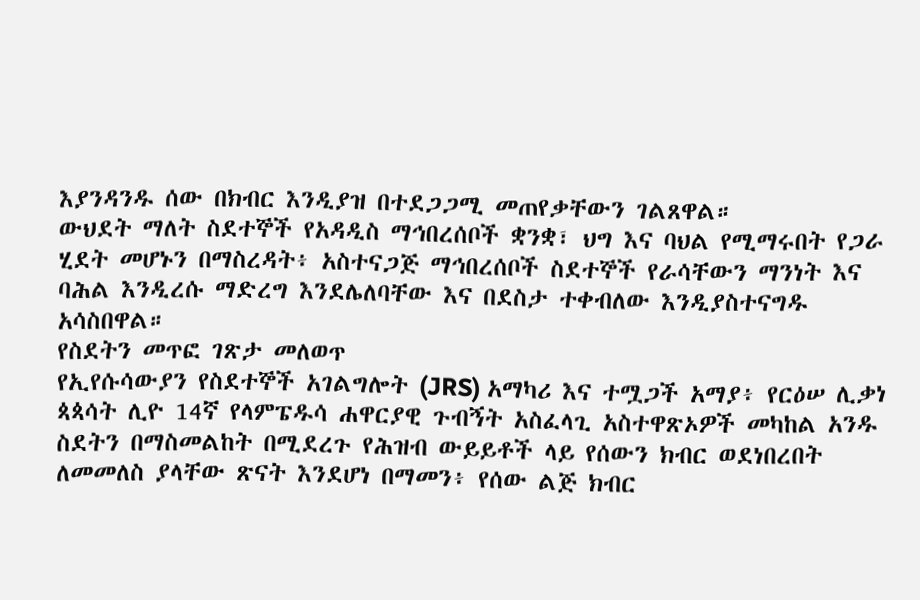እያንዳንዱ ሰው በክብር እንዲያዝ በተደጋጋሚ መጠየቃቸውን ገልጸዋል።
ውህደት ማለት ስደተኞች የአዳዲስ ማኅበረሰቦች ቋንቋ፣ ህግ እና ባህል የሚማሩበት የጋራ ሂደት መሆኑን በማስረዳት፥ አስተናጋጅ ማኅበረሰቦች ስደተኞች የራሳቸውን ማንነት እና ባሕል እንዲረሱ ማድረግ እንደሌለባቸው እና በደስታ ተቀብለው እንዲያስተናግዱ አሳስበዋል።
የስደትን መጥፎ ገጽታ መለወጥ
የኢየሱሳውያን የስደተኞች አገልግሎት (JRS) አማካሪ እና ተሟጋች አማያ፥ የርዕሠ ሊቃነ ጳጳሳት ሊዮ 14ኛ የላምፔዱሳ ሐዋርያዊ ጉብኝት አስፈላጊ አስተዋጽኦዎች መካከል አንዱ ስደትን በማስመልከት በሚደረጉ የሕዝብ ውይይቶች ላይ የሰውን ክብር ወደነበረበት ለመመለስ ያላቸው ጽናት እንደሆነ በማመን፥ የሰው ልጅ ክብር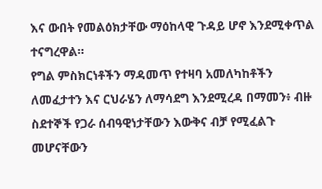እና ውበት የመልዕክታቸው ማዕከላዊ ጉዳይ ሆኖ እንደሚቀጥል ተናግረዋል።
የግል ምስክርነቶችን ማዳመጥ የተዛባ አመለካከቶችን ለመፈታተን እና ርህራሄን ለማሳደግ እንደሚረዳ በማመን፥ ብዙ ስደተኞች የጋራ ሰብዓዊነታቸውን እውቅና ብቻ የሚፈልጉ መሆናቸውን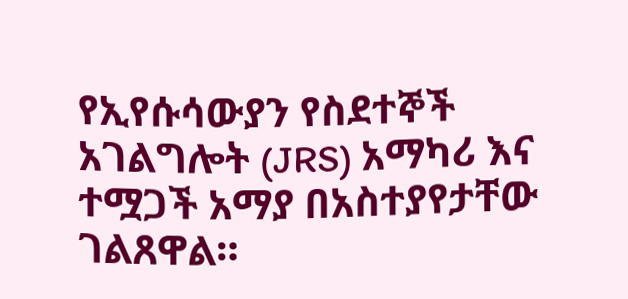የኢየሱሳውያን የስደተኞች አገልግሎት (JRS) አማካሪ እና ተሟጋች አማያ በአስተያየታቸው ገልጸዋል።